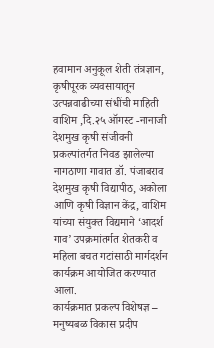हवामान अनुकूल शेती तंत्रज्ञान, कृषीपूरक व्यवसायातून उत्पन्नवाढीच्या संधींची माहिती
वाशिम ,दि.२५ ऑगस्ट -नानाजी देशमुख कृषी संजीवनी प्रकल्पांतर्गत निवड झालेल्या नागठाणा गावात डॉ. पंजाबराव देशमुख कृषी विद्यापीठ, अकोला आणि कृषी विज्ञान केंद्र, वाशिम यांच्या संयुक्त विद्यमाने ‘आदर्श गाव’ उपक्रमांतर्गत शेतकरी व महिला बचत गटांसाठी मार्गदर्शन कार्यक्रम आयोजित करण्यात आला.
कार्यक्रमात प्रकल्प विशेषज्ञ – मनुष्यबळ विकास प्रदीप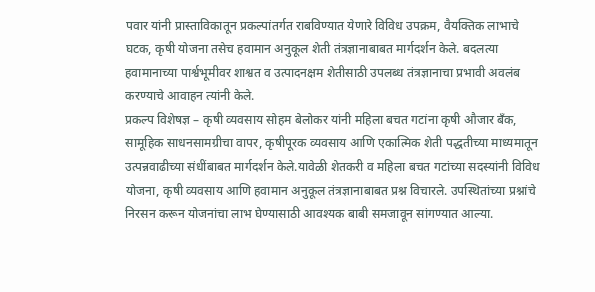पवार यांनी प्रास्ताविकातून प्रकल्पांतर्गत राबविण्यात येणारे विविध उपक्रम, वैयक्तिक लाभाचे घटक, कृषी योजना तसेच हवामान अनुकूल शेती तंत्रज्ञानाबाबत मार्गदर्शन केले. बदलत्या हवामानाच्या पार्श्वभूमीवर शाश्वत व उत्पादनक्षम शेतीसाठी उपलब्ध तंत्रज्ञानाचा प्रभावी अवलंब करण्याचे आवाहन त्यांनी केले.
प्रकल्प विशेषज्ञ – कृषी व्यवसाय सोहम बेलोकर यांनी महिला बचत गटांना कृषी औजार बँक, सामूहिक साधनसामग्रीचा वापर, कृषीपूरक व्यवसाय आणि एकात्मिक शेती पद्धतीच्या माध्यमातून उत्पन्नवाढीच्या संधींबाबत मार्गदर्शन केले.यावेळी शेतकरी व महिला बचत गटांच्या सदस्यांनी विविध योजना, कृषी व्यवसाय आणि हवामान अनुकूल तंत्रज्ञानाबाबत प्रश्न विचारले. उपस्थितांच्या प्रश्नांचे निरसन करून योजनांचा लाभ घेण्यासाठी आवश्यक बाबी समजावून सांगण्यात आल्या.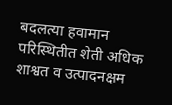बदलत्या हवामान परिस्थितीत शेती अधिक शाश्वत व उत्पादनक्षम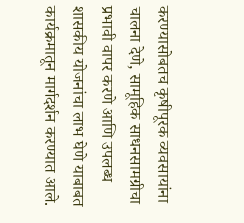करण्यासोबतच कृषीपूरक व्यवसायांना चालना देणे, सामूहिक साधनसामग्रीचा प्रभावी वापर करणे आणि उपलब्ध शासकीय योजनांचा लाभ घेणे याबाबत कार्यक्रमातून मार्गदर्शन करण्यात आले.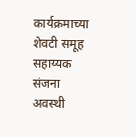कार्यक्रमाच्या शेवटी समूह सहाय्यक संजना अवस्थी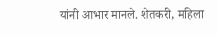यांनी आभार मानले. शेतकरी, महिला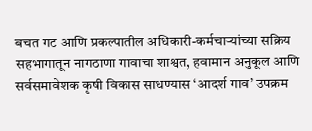बचत गट आणि प्रकल्पातील अधिकारी-कर्मचाऱ्यांच्या सक्रिय सहभागातून नागठाणा गावाचा शाश्वत, हवामान अनुकूल आणि सर्वसमावेशक कृषी विकास साधण्यास ‘आदर्श गाव’ उपक्रम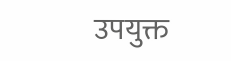उपयुक्त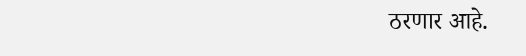ठरणार आहे.